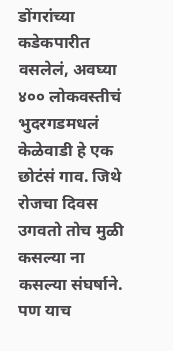डोंगरांच्या कडेकपारीत वसलेलं, अवघ्या ४०० लोकवस्तीचं भुदरगडमधलं केळेवाडी हे एक छोटंसं गाव. जिथे रोजचा दिवस उगवतो तोच मुळी कसल्या ना कसल्या संघर्षाने. पण याच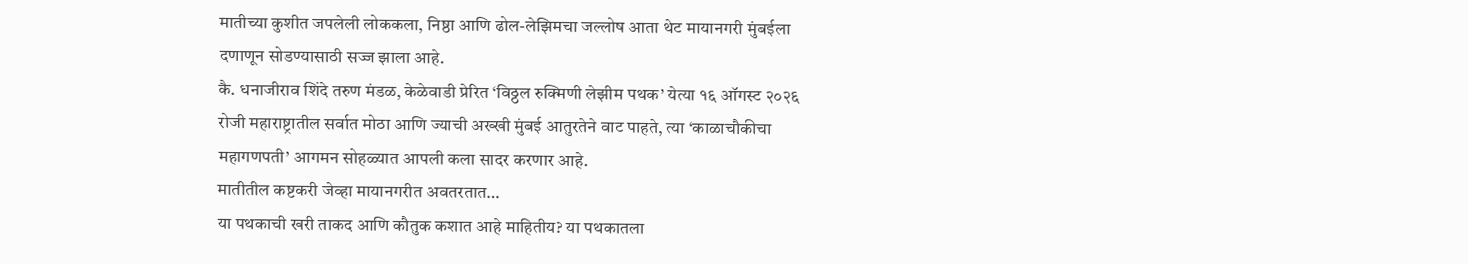मातीच्या कुशीत जपलेली लोककला, निष्ठा आणि ढोल-लेझिमचा जल्लोष आता थेट मायानगरी मुंबईला दणाणून सोडण्यासाठी सज्ज झाला आहे.
कै. धनाजीराव शिंदे तरुण मंडळ, केळेवाडी प्रेरित ‘विठ्ठल रुक्मिणी लेझीम पथक’ येत्या १६ ऑगस्ट २०२६ रोजी महाराष्ट्रातील सर्वात मोठा आणि ज्याची अख्खी मुंबई आतुरतेने वाट पाहते, त्या ‘काळाचौकीचा महागणपती’ आगमन सोहळ्यात आपली कला सादर करणार आहे.
मातीतील कष्टकरी जेव्हा मायानगरीत अवतरतात…
या पथकाची खरी ताकद आणि कौतुक कशात आहे माहितीय? या पथकातला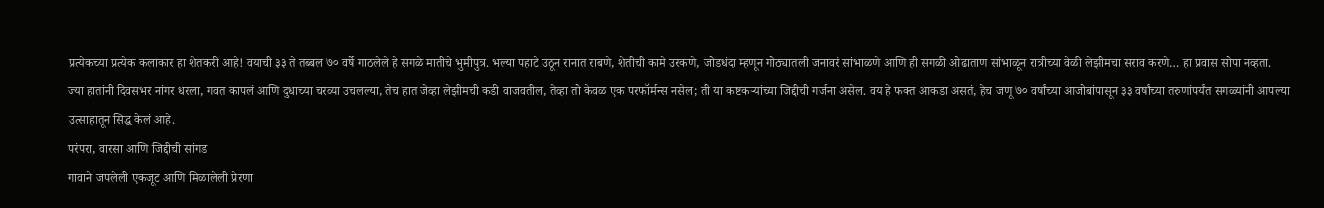प्रत्येकच्या प्रत्येक कलाकार हा शेतकरी आहे! वयाची ३३ ते तब्बल ७० वर्षे गाठलेले हे सगळे मातीचे भुमीपुत्र. भल्या पहाटे उठून रानात राबणे, शेतीची कामे उरकणे, जोडधंदा म्हणून गोठ्यातली जनावरं सांभाळणे आणि ही सगळी ओढाताण सांभाळून रात्रीच्या वेळी लेझीमचा सराव करणे… हा प्रवास सोपा नव्हता.
ज्या हातांनी दिवसभर नांगर धरला, गवत कापलं आणि दुधाच्या चरव्या उचलल्या, तेच हात जेव्हा लेझीमची कडी वाजवतील, तेव्हा तो केवळ एक परफॉर्मन्स नसेल; ती या कष्टकऱ्यांच्या जिद्दीची गर्जना असेल. वय हे फक्त आकडा असतं, हेच जणू ७० वर्षांच्या आजोबांपासून ३३ वर्षांच्या तरुणांपर्यंत सगळ्यांनी आपल्या उत्साहातून सिद्ध केलं आहे.
परंपरा, वारसा आणि जिद्दीची सांगड
गावाने जपलेली एकजूट आणि मिळालेली प्रेरणा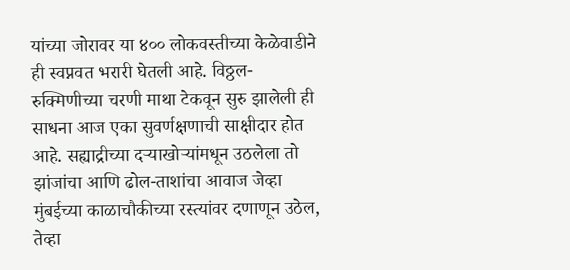यांच्या जोरावर या ४०० लोकवस्तीच्या केळेवाडीने ही स्वप्नवत भरारी घेतली आहे. विठ्ठल-रुक्मिणीच्या चरणी माथा टेकवून सुरु झालेली ही साधना आज एका सुवर्णक्षणाची साक्षीदार होत आहे. सह्याद्रीच्या दऱ्याखोऱ्यांमधून उठलेला तो झांजांचा आणि ढोल-ताशांचा आवाज जेव्हा मुंबईच्या काळाचौकीच्या रस्त्यांवर दणाणून उठेल, तेव्हा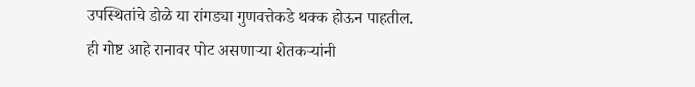उपस्थितांचे डोळे या रांगड्या गुणवत्तेकडे थक्क होऊन पाहतील.
ही गोष्ट आहे रानावर पोट असणाऱ्या शेतकऱ्यांनी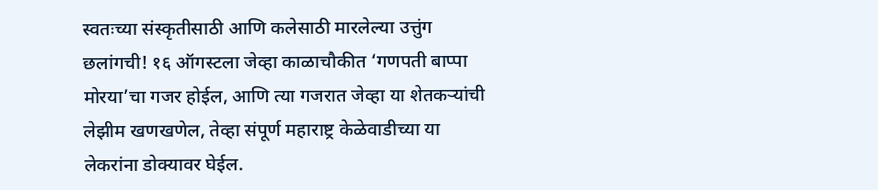स्वतःच्या संस्कृतीसाठी आणि कलेसाठी मारलेल्या उत्तुंग छलांगची! १६ ऑगस्टला जेव्हा काळाचौकीत ‘गणपती बाप्पा मोरया’चा गजर होईल, आणि त्या गजरात जेव्हा या शेतकऱ्यांची लेझीम खणखणेल, तेव्हा संपूर्ण महाराष्ट्र केळेवाडीच्या या लेकरांना डोक्यावर घेईल.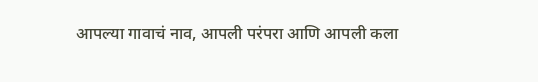आपल्या गावाचं नाव, आपली परंपरा आणि आपली कला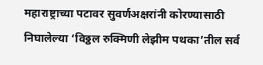महाराष्ट्राच्या पटावर सुवर्णअक्षरांनी कोरण्यासाठी निघालेल्या ‘विठ्ठल रुक्मिणी लेझीम पथका’तील सर्व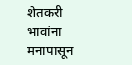शेतकरी भावांना मनापासून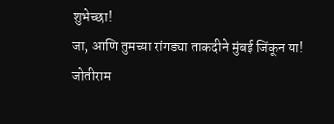शुभेच्छा!
जा, आणि तुमच्या रांगड्या ताकदीने मुंबई जिंकून या!
जोतीराम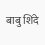बाबु शिंदे